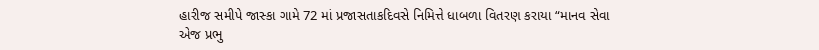હારીજ સમીપે જાસ્કા ગામે 72 માં પ્રજાસતાકદિવસે નિમિત્તે ધાબળા વિતરણ કરાયા “માનવ સેવા એજ પ્રભુ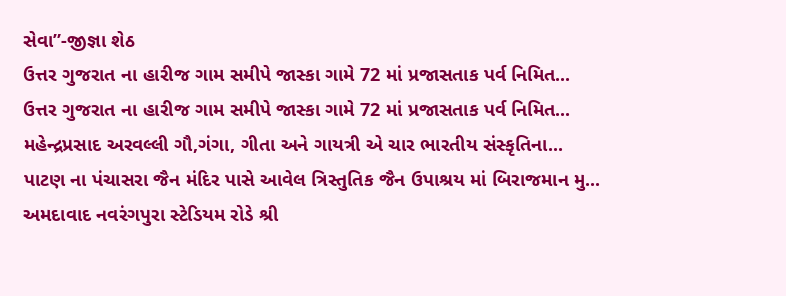સેવા”-જીજ્ઞા શેઠ
ઉત્તર ગુજરાત ના હારીજ ગામ સમીપે જાસ્કા ગામે 72 માં પ્રજાસતાક પર્વ નિમિત...
ઉત્તર ગુજરાત ના હારીજ ગામ સમીપે જાસ્કા ગામે 72 માં પ્રજાસતાક પર્વ નિમિત...
મહેન્દ્રપ્રસાદ અરવલ્લી ગૌ,ગંગા, ગીતા અને ગાયત્રી એ ચાર ભારતીય સંસ્કૃતિના...
પાટણ ના પંચાસરા જૈન મંદિર પાસે આવેલ ત્રિસ્તુતિક જૈન ઉપાશ્રય માં બિરાજમાન મુ...
અમદાવાદ નવરંગપુરા સ્ટેડિયમ રોડે શ્રી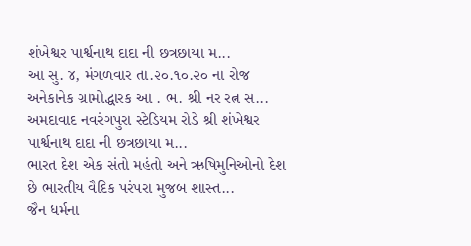શંખેશ્વર પાર્શ્વનાથ દાદા ની છત્રછાયા મ...
આ સુ. ૪, મંગળવાર તા.૨૦.૧૦.૨૦ ના રોજ અનેકાનેક ગ્રામોદ્ધારક આ . ભ. શ્રી નર રત્ન સ...
અમદાવાદ નવરંગપુરા સ્ટેડિયમ રોડે શ્રી શંખેશ્વર પાર્શ્વનાથ દાદા ની છત્રછાયા મ...
ભારત દેશ એક સંતો મહંતો અને ઋષિમુનિઓનો દેશ છે ભારતીય વૈદિક પરંપરા મુજબ શાસ્ત...
જૈન ધર્મના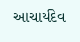આચાર્યદેવ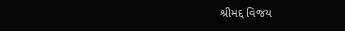શ્રીમદ્દ વિજય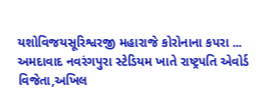યશોવિજયસૂરિશ્વરજી મહારાજે કોરોનાના કપરા ...
અમદાવાદ નવરંગપુરા સ્ટેડિયમ ખાતે રાષ્ટ્રપતિ એવોર્ડ વિજેતા,અખિલ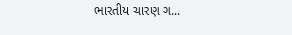ભારતીય ચારણ ગ...